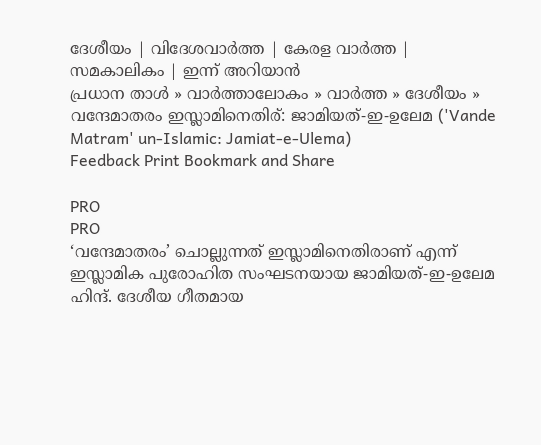ദേശീയം | വിദേശവാര്‍ത്ത | കേരള വാര്‍ത്ത | സമകാലികം | ഇന്ന് അറിയാന്‍
പ്രധാന താള്‍ » വാര്‍ത്താലോകം » വാര്‍ത്ത » ദേശീയം » വന്ദേമാതരം ഇസ്ലാമിനെതിര്: ജാമിയത്-ഇ-ഉലേമ ('Vande Matram' un-Islamic: Jamiat-e-Ulema)
Feedback Print Bookmark and Share

PRO
PRO
‘വന്ദേമാതരം’ ചൊല്ലുന്നത് ഇസ്ലാമിനെതിരാണ് എന്ന് ഇസ്ലാമിക പുരോഹിത സംഘടനയായ ജാമിയത്-ഇ-ഉലേമ ഹിന്ദ്. ദേശീയ ഗീതമായ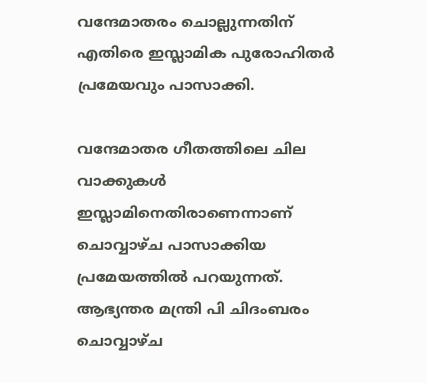വന്ദേമാതരം ചൊല്ലുന്നതിന് എതിരെ ഇസ്ലാമിക പുരോഹിതര്‍ പ്രമേയവും പാസാക്കി.

വന്ദേമാതര ഗീതത്തിലെ ചില വാക്കുകള്‍ ഇസ്ലാമിനെതിരാണെന്നാണ് ചൊവ്വാഴ്ച പാസാക്കിയ പ്രമേയത്തില്‍ പറയുന്നത്. ആഭ്യന്തര മന്ത്രി പി ചിദംബരം ചൊവ്വാഴ്ച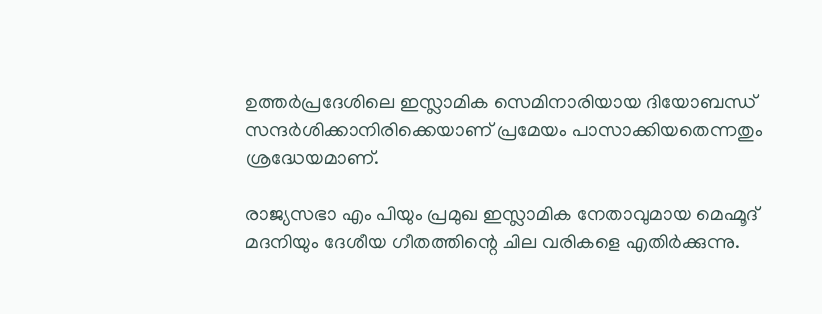ഉത്തര്‍പ്രദേശിലെ ഇസ്ലാമിക സെമിനാരിയായ ദിയോബന്ധ് സന്ദര്‍ശിക്കാനിരിക്കെയാണ് പ്രമേയം പാസാക്കിയതെന്നതും ശ്രദ്ധേയമാണ്.

രാജ്യസഭാ എം പിയും പ്രമുഖ ഇസ്ലാമിക നേതാവുമായ മെഹ്മൂദ് മദനിയും ദേശീയ ഗീതത്തിന്റെ ചില വരികളെ എതിര്‍ക്കുന്നു.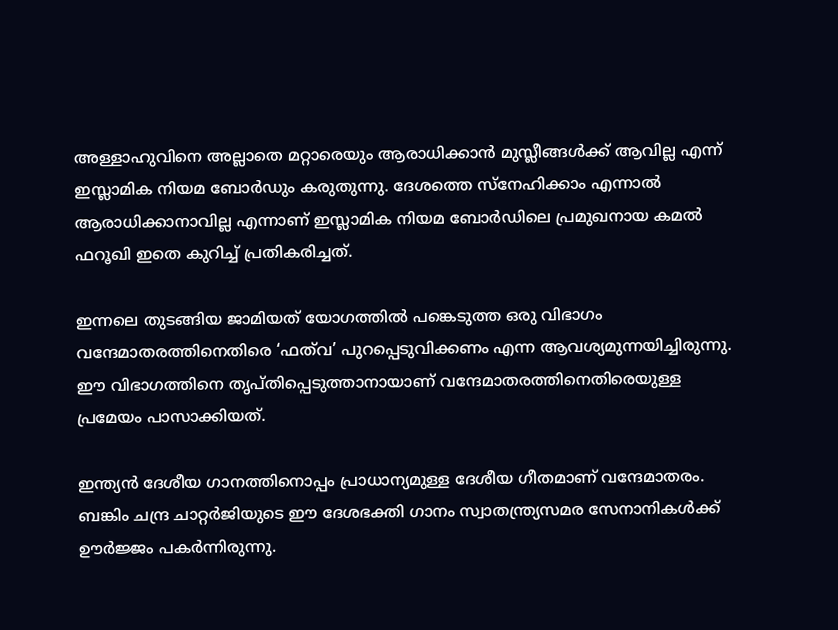അള്ളാഹുവിനെ അല്ലാതെ മറ്റാരെയും ആരാധിക്കാന്‍ മുസ്ലീങ്ങള്‍ക്ക് ആവില്ല എന്ന് ഇസ്ലാമിക നിയമ ബോര്‍ഡും കരുതുന്നു. ദേശത്തെ സ്നേഹിക്കാം എന്നാല്‍ ആരാധിക്കാനാവില്ല എന്നാണ് ഇസ്ലാമിക നിയമ ബോര്‍ഡിലെ പ്രമുഖനായ കമല്‍ ഫറൂഖി ഇതെ കുറിച്ച് പ്രതികരിച്ചത്.

ഇന്നലെ തുടങ്ങിയ ജാമിയത് യോഗത്തില്‍ പങ്കെടുത്ത ഒരു വിഭാഗം വന്ദേമാതരത്തിനെതിരെ ‘ഫത്‌വ’ പുറപ്പെടുവിക്കണം എന്ന ആവശ്യമുന്നയിച്ചിരുന്നു. ഈ വിഭാഗത്തിനെ തൃപ്തിപ്പെടുത്താനായാണ് വന്ദേമാതരത്തിനെതിരെയുള്ള പ്രമേയം പാസാക്കിയത്.

ഇന്ത്യന്‍ ദേശീയ ഗാനത്തിനൊപ്പം പ്രാധാന്യമുള്ള ദേശീയ ഗീതമാണ് വന്ദേമാതരം. ബങ്കിം ചന്ദ്ര ചാറ്റര്‍ജിയുടെ ഈ ദേശഭക്തി ഗാനം സ്വാതന്ത്ര്യസമര സേനാനികള്‍ക്ക് ഊര്‍ജ്ജം പകര്‍ന്നിരുന്നു.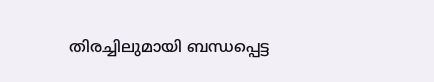തിരച്ചിലുമായി ബന്ധപ്പെട്ട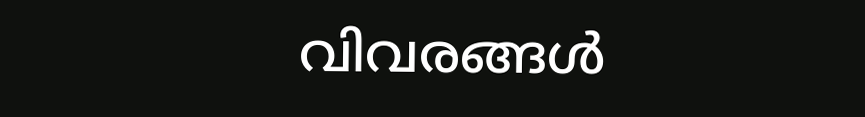വിവരങ്ങള്‍